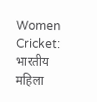Women Cricket: भारतीय महिला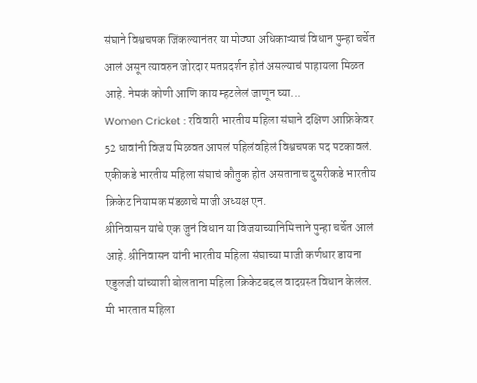संघाने विश्वचषक जिंकल्यानंतर या मोठ्या अधिकाऱ्याचं विधान पुन्हा चर्चेत आलं असून त्यावरुन जोरदार मतप्रदर्शन होतं असल्याचं पाहायला मिळत आहे. नेमकं कोणी आणि काय म्हटलेलं जाणून घ्या...
Women Cricket : रविवारी भारतीय महिला संघाने दक्षिण आफ्रिकेवर 52 धावांनी विजय मिळवत आपलं पहिलंवहिलं विश्वचषक पद पटकावलं. एकीकडे भारतीय महिला संघाचं कौतुक होत असतानाच दुसरीकडे भारतीय क्रिकेट नियामक मंडळाचे माजी अध्यक्ष एन.
श्रीनिवासन यांचे एक जुनं विधान या विजयाच्यानिमित्ताने पुन्हा चर्चेत आलं आहे. श्रीनिवासन यांनी भारतीय महिला संघाच्या माजी कर्णधार डायना एडुलजी यांच्याशी बोलताना महिला क्रिकेटबद्दल वादग्रस्त विधान केलंल. मी भारतात महिला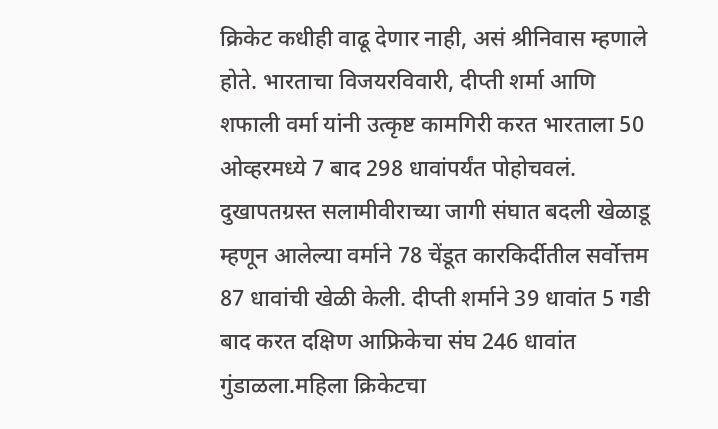क्रिकेट कधीही वाढू देणार नाही, असं श्रीनिवास म्हणाले होते. भारताचा विजयरविवारी, दीप्ती शर्मा आणि शफाली वर्मा यांनी उत्कृष्ट कामगिरी करत भारताला 50 ओव्हरमध्ये 7 बाद 298 धावांपर्यंत पोहोचवलं. दुखापतग्रस्त सलामीवीराच्या जागी संघात बदली खेळाडू म्हणून आलेल्या वर्माने 78 चेंडूत कारकिर्दीतील सर्वोत्तम 87 धावांची खेळी केली. दीप्ती शर्माने 39 धावांत 5 गडी बाद करत दक्षिण आफ्रिकेचा संघ 246 धावांत गुंडाळला.महिला क्रिकेटचा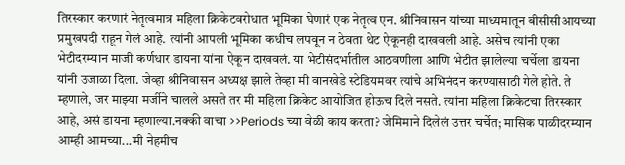तिरस्कार करणारं नेतृत्वमात्र महिला क्रिकेटवरोधात भूमिका घेणारं एक नेतृत्व एन. श्रीनिवासन यांच्या माध्यमातून बीसीसीआयच्या प्रमुखपदी राहून गेलं आहे. त्यांनी आपली भूमिका कधीच लपवून न ठेवता थेट ऐकूनही दाखवली आहे. असेच त्यांनी एका भेटीदरम्यान माजी कर्णधार डायना यांना ऐकून दाखवलं. या भेटीसंदर्भातील आठवणीला आणि भेटीत झालेल्या चर्चेला डायना यांनी उजाळा दिला. जेव्हा श्रीनिवासन अध्यक्ष झाले तेव्हा मी वानखेडे स्टेडियमवर त्यांचे अभिनंदन करण्यासाठी गेले होते. ते म्हणाले, जर माझ्या मर्जीने चालले असते तर मी महिला क्रिकेट आयोजित होऊच दिले नसते. त्यांना महिला क्रिकेटचा तिरस्कार आहे, असं डायना म्हणाल्या.नक्की वाचा >>Periods च्या वेळी काय करता? जेमिमाने दिलेलं उत्तर चर्चेत; मासिक पाळीदरम्यान आम्ही आमच्या...मी नेहमीच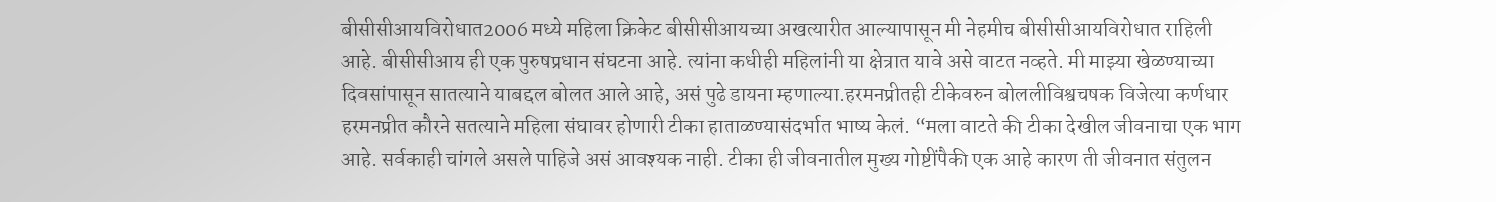बीसीसीआयविरोधात2006 मध्ये महिला क्रिकेट बीसीसीआयच्या अखत्यारीत आल्यापासून मी नेहमीच बीसीसीआयविरोधात राहिली आहे. बीसीसीआय ही एक पुरुषप्रधान संघटना आहे. त्यांना कधीही महिलांनी या क्षेत्रात यावे असे वाटत नव्हते. मी माझ्या खेळण्याच्या दिवसांपासून सातत्याने याबद्दल बोलत आले आहे, असं पुढे डायना म्हणाल्या.हरमनप्रीतही टीकेवरुन बोललीविश्वचषक विजेत्या कर्णधार हरमनप्रीत कौरने सतत्याने महिला संघावर होणारी टीका हाताळण्यासंदर्भात भाष्य केलं. “मला वाटते की टीका देखील जीवनाचा एक भाग आहे. सर्वकाही चांगले असले पाहिजे असं आवश्यक नाही. टीका ही जीवनातील मुख्य गोष्टींपैकी एक आहे कारण ती जीवनात संतुलन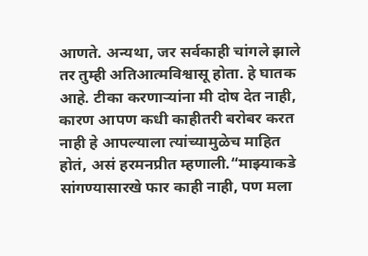आणते. अन्यथा, जर सर्वकाही चांगले झाले तर तुम्ही अतिआत्मविश्वासू होता. हे घातक आहे. टीका करणाऱ्यांना मी दोष देत नाही, कारण आपण कधी काहीतरी बरोबर करत नाही हे आपल्याला त्यांच्यामुळेच माहित होतं, असं हरमनप्रीत म्हणाली.“माझ्याकडे सांगण्यासारखे फार काही नाही, पण मला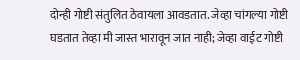दोन्ही गोष्टी संतुलित ठेवायला आवडतात. जेव्हा चांगल्या गोष्टी घडतात तेव्हा मी जास्त भारावून जात नाही; जेव्हा वाईट गोष्टी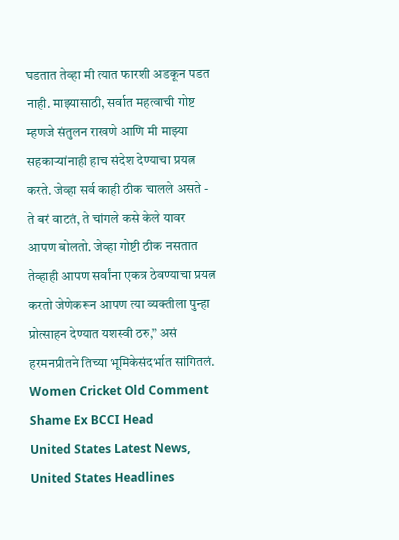घडतात तेव्हा मी त्यात फारशी अडकून पडत नाही. माझ्यासाठी, सर्वात महत्वाची गोष्ट म्हणजे संतुलन राखणे आणि मी माझ्या सहकाऱ्यांनाही हाच संदेश देण्याचा प्रयत्न करते. जेव्हा सर्व काही ठीक चालले असते - ते बरं वाटतं, ते चांगले कसे केले यावर आपण बोलतो. जेव्हा गोष्टी ठीक नसतात तेव्हाही आपण सर्वांना एकत्र ठेवण्याचा प्रयत्न करतो जेणेकरून आपण त्या व्यक्तीला पुन्हा प्रोत्साहन देण्यात यशस्वी ठरु,” असं हरमनप्रीतने तिच्या भूमिकेसंदर्भात सांगितलं.
Women Cricket Old Comment Shame Ex BCCI Head
United States Latest News, United States Headlines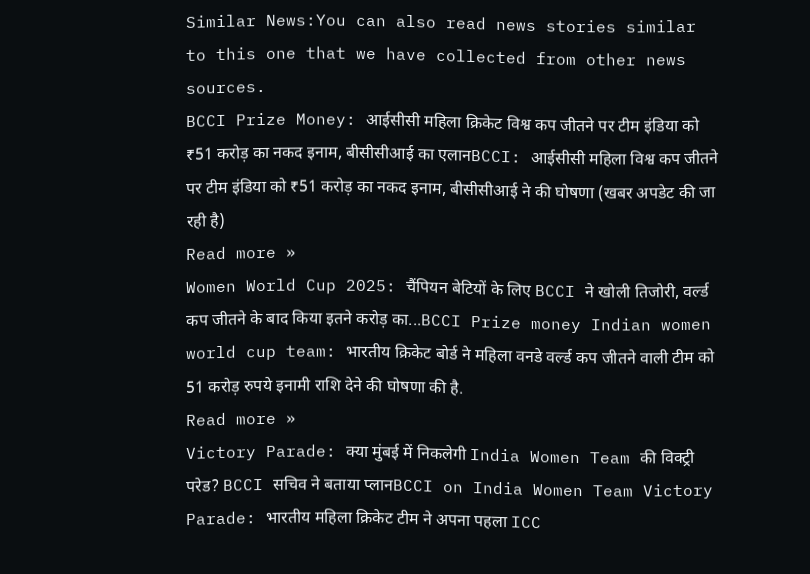Similar News:You can also read news stories similar to this one that we have collected from other news sources.
BCCI Prize Money: आईसीसी महिला क्रिकेट विश्व कप जीतने पर टीम इंडिया को ₹51 करोड़ का नकद इनाम, बीसीसीआई का एलानBCCI: आईसीसी महिला विश्व कप जीतने पर टीम इंडिया को ₹51 करोड़ का नकद इनाम, बीसीसीआई ने की घोषणा (खबर अपडेट की जा रही है)
Read more »
Women World Cup 2025: चैंपियन बेटियों के लिए BCCI ने खोली तिजोरी, वर्ल्ड कप जीतने के बाद किया इतने करोड़ का...BCCI Prize money Indian women world cup team: भारतीय क्रिकेट बोर्ड ने महिला वनडे वर्ल्ड कप जीतने वाली टीम को 51 करोड़ रुपये इनामी राशि देने की घोषणा की है.
Read more »
Victory Parade: क्या मुंबई में निकलेगी India Women Team की विक्ट्री परेड? BCCI सचिव ने बताया प्लानBCCI on India Women Team Victory Parade: भारतीय महिला क्रिकेट टीम ने अपना पहला ICC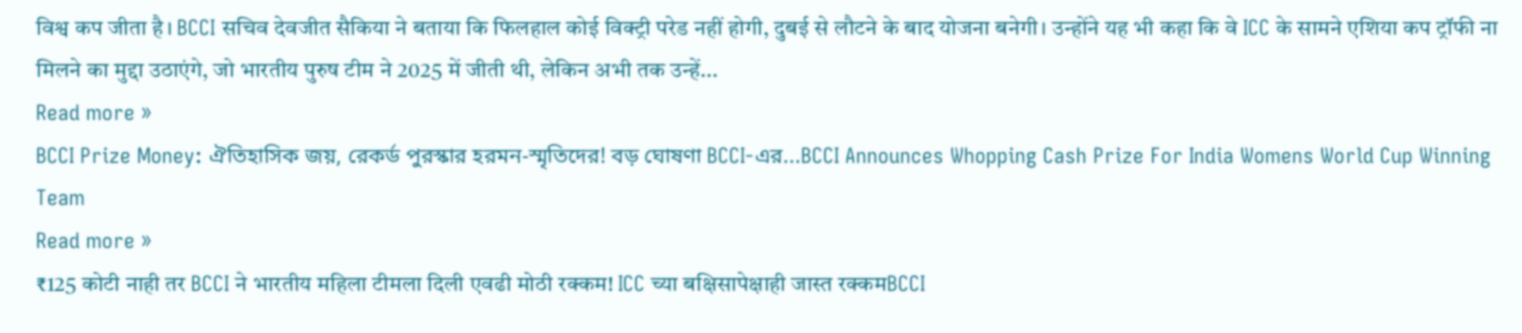विश्व कप जीता है। BCCI सचिव देवजीत सैकिया ने बताया कि फिलहाल कोई विक्ट्री परेड नहीं होगी, दुबई से लौटने के बाद योजना बनेगी। उन्होंने यह भी कहा कि वे ICC के सामने एशिया कप ट्रॉफी ना मिलने का मुद्दा उठाएंगे, जो भारतीय पुरुष टीम ने 2025 में जीती थी, लेकिन अभी तक उन्हें...
Read more »
BCCI Prize Money: ঐতিহাসিক জয়, রেকর্ড পুরস্কার হরমন-স্মৃতিদের! বড় ঘোষণা BCCI-এর...BCCI Announces Whopping Cash Prize For India Womens World Cup Winning Team
Read more »
₹125 कोटी नाही तर BCCI ने भारतीय महिला टीमला दिली एवढी मोठी रक्कम! ICC च्या बक्षिसापेक्षाही जास्त रक्कमBCCI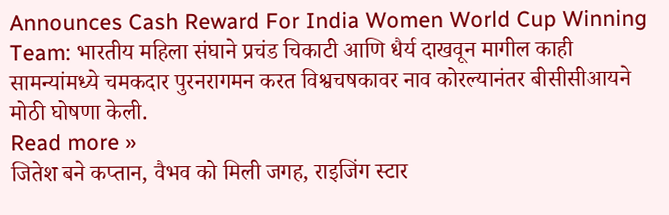Announces Cash Reward For India Women World Cup Winning Team: भारतीय महिला संघाने प्रचंड चिकाटी आणि धैर्य दाखवून मागील काही सामन्यांमध्ये चमकदार पुरनरागमन करत विश्वचषकावर नाव कोरल्यानंतर बीसीसीआयने मोठी घोषणा केली.
Read more »
जितेश बने कप्तान, वैभव को मिली जगह, राइजिंग स्टार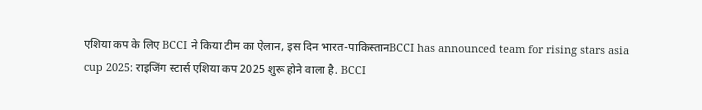एशिया कप के लिए BCCI ने किया टीम का ऐलान, इस दिन भारत-पाकिस्तानBCCI has announced team for rising stars asia cup 2025: राइजिंग स्टार्स एशिया कप 2025 शुरू होने वाला है. BCCI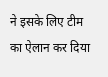ने इसके लिए टीम का ऐलान कर दिया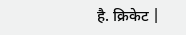है. क्रिकेट |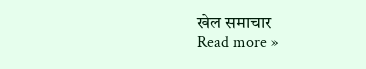खेल समाचार
Read more »